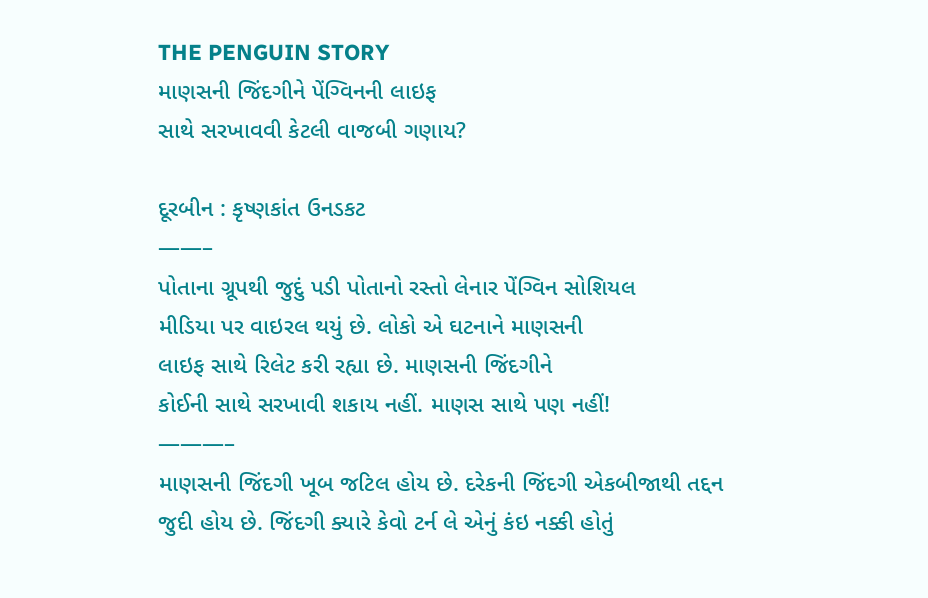THE PENGUIN STORY
માણસની જિંદગીને પેંગ્વિનની લાઇફ
સાથે સરખાવવી કેટલી વાજબી ગણાય?

દૂરબીન : કૃષ્ણકાંત ઉનડકટ
——–
પોતાના ગ્રૂપથી જુદું પડી પોતાનો રસ્તો લેનાર પેંગ્વિન સોશિયલ
મીડિયા પર વાઇરલ થયું છે. લોકો એ ઘટનાને માણસની
લાઇફ સાથે રિલેટ કરી રહ્યા છે. માણસની જિંદગીને
કોઈની સાથે સરખાવી શકાય નહીં. માણસ સાથે પણ નહીં!
———–
માણસની જિંદગી ખૂબ જટિલ હોય છે. દરેકની જિંદગી એકબીજાથી તદ્દન જુદી હોય છે. જિંદગી ક્યારે કેવો ટર્ન લે એનું કંઇ નક્કી હોતું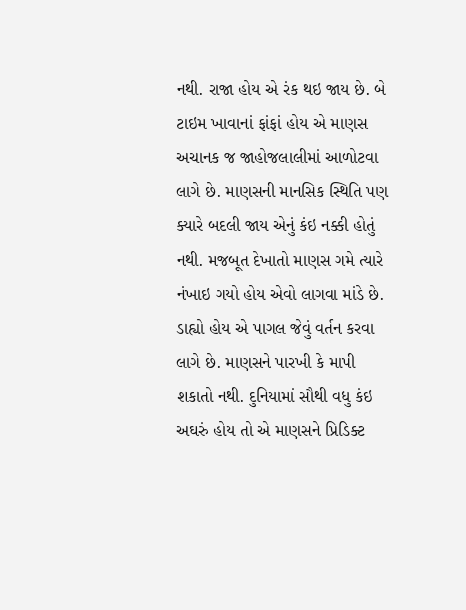નથી. રાજા હોય એ રંક થઇ જાય છે. બે ટાઇમ ખાવાનાં ફાંફાં હોય એ માણસ અચાનક જ જાહોજલાલીમાં આળોટવા લાગે છે. માણસની માનસિક સ્થિતિ પણ ક્યારે બદલી જાય એનું કંઇ નક્કી હોતું નથી. મજબૂત દેખાતો માણસ ગમે ત્યારે નંખાઇ ગયો હોય એવો લાગવા માંડે છે. ડાહ્યો હોય એ પાગલ જેવું વર્તન કરવા લાગે છે. માણસને પારખી કે માપી શકાતો નથી. દુનિયામાં સૌથી વધુ કંઇ અઘરું હોય તો એ માણસને પ્રિડિક્ટ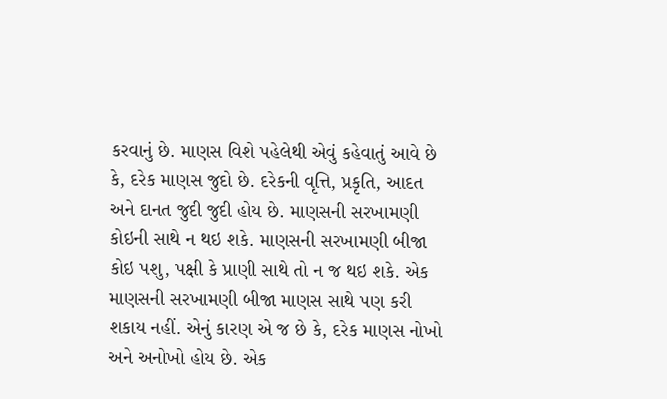કરવાનું છે. માણસ વિશે પહેલેથી એવું કહેવાતું આવે છે કે, દરેક માણસ જુદો છે. દરેકની વૃત્તિ, પ્રકૃતિ, આદત અને દાનત જુદી જુદી હોય છે. માણસની સરખામણી કોઇની સાથે ન થઇ શકે. માણસની સરખામણી બીજા કોઇ પશુ, પક્ષી કે પ્રાણી સાથે તો ન જ થઇ શકે. એક માણસની સરખામણી બીજા માણસ સાથે પણ કરી શકાય નહીં. એનું કારણ એ જ છે કે, દરેક માણસ નોખો અને અનોખો હોય છે. એક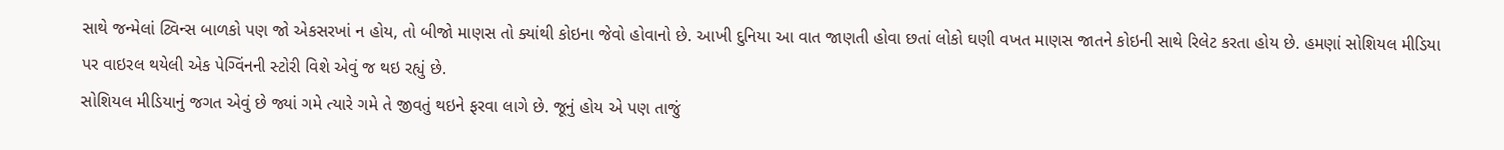સાથે જન્મેલાં ટ્વિન્સ બાળકો પણ જો એકસરખાં ન હોય, તો બીજો માણસ તો ક્યાંથી કોઇના જેવો હોવાનો છે. આખી દુનિયા આ વાત જાણતી હોવા છતાં લોકો ઘણી વખત માણસ જાતને કોઇની સાથે રિલેટ કરતા હોય છે. હમણાં સોશિયલ મીડિયા પર વાઇરલ થયેલી એક પેગ્વિંનની સ્ટોરી વિશે એવું જ થઇ રહ્યું છે.
સોશિયલ મીડિયાનું જગત એવું છે જ્યાં ગમે ત્યારે ગમે તે જીવતું થઇને ફરવા લાગે છે. જૂનું હોય એ પણ તાજું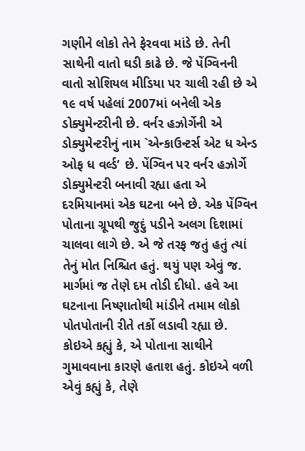ગણીને લોકો તેને ફેરવવા માંડે છે. તેની સાથેની વાતો ઘડી કાઢે છે. જે પેંગ્વિનની વાતો સોશિયલ મીડિયા પર ચાલી રહી છે એ ૧૯ વર્ષ પહેલાં 2007માં બનેલી એક ડોક્યુમેન્ટરીની છે. વર્નર હઝોર્ગેની એ ડોક્યુમેન્ટરીનું નામ `એન્કાઉન્ટર્સ એટ ધ એન્ડ ઓફ ધ વર્લ્ડ’ છે. પેંગ્વિન પર વર્નર હઝોર્ગે ડોક્યુમેન્ટરી બનાવી રહ્યા હતા એ દરમિયાનમાં એક ઘટના બને છે. એક પેંગ્વિન પોતાના ગ્રૂપથી જુદું પડીને અલગ દિશામાં ચાલવા લાગે છે. એ જે તરફ જતું હતું ત્યાં તેનું મોત નિશ્ચિત હતું. થયું પણ એવું જ. માર્ગમાં જ તેણે દમ તોડી દીધો. હવે આ ઘટનાના નિષ્ણાતોથી માંડીને તમામ લોકો પોતપોતાની રીતે તર્કો લડાવી રહ્યા છે. કોઇએ કહ્યું કે, એ પોતાના સાથીને ગુમાવવાના કારણે હતાશ હતું. કોઇએ વળી એવું કહ્યું કે, તેણે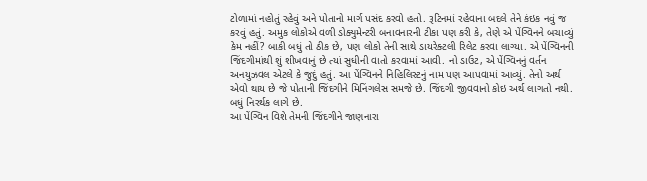ટોળામાં નહોતું રહેવું અને પોતાનો માર્ગ પસંદ કરવો હતો. રૂટિનમાં રહેવાના બદલે તેને કંઇક નવું જ કરવું હતું. અમુક લોકોએ વળી ડોક્યુમેન્ટરી બનાવનારની ટીકા પણ કરી કે, તેણે એ પેંગ્વિનને બચાવ્યું કેમ નહીં? બાકી બધું તો ઠીક છે, પણ લોકો તેની સાથે ડાયરેક્ટલી રિલેટ કરવા લાગ્યા. એ પેંગ્વિનની જિંદગીમાંથી શું શીખવાનું છે ત્યાં સુધીની વાતો કરવામાં આવી. નો ડાઉટ, એ પેંગ્વિનનું વર્તન અનયુઝવલ એટલે કે જુદું હતું. આ પેંગ્વિનને નિહિલિસ્ટનું નામ પણ આપવામાં આવ્યું. તેનો અર્થ એવો થાય છે જે પોતાની જિંદગીને મિનિંગલેસ સમજે છે. જિંદગી જીવવાનો કોઇ અર્થ લાગતો નથી. બધું નિરર્થક લાગે છે.
આ પેંગ્વિન વિશે તેમની જિંદગીને જાણનારા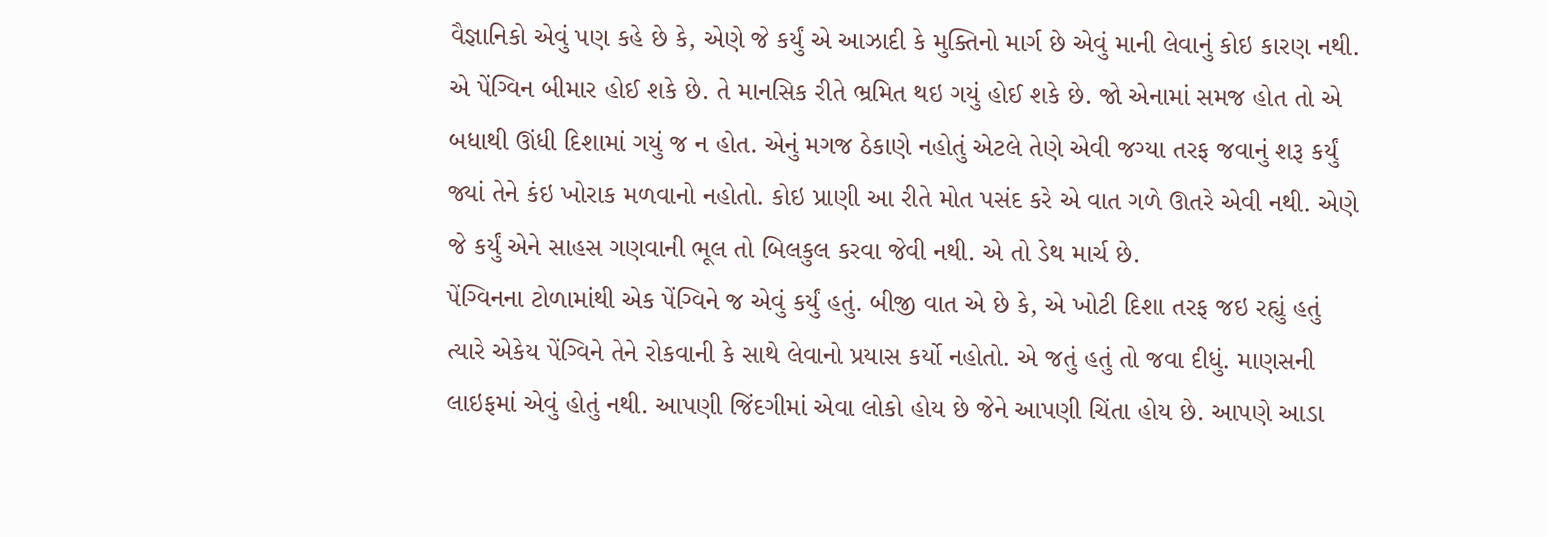વૈજ્ઞાનિકો એવું પણ કહે છે કે, એણે જે કર્યું એ આઝાદી કે મુક્તિનો માર્ગ છે એવું માની લેવાનું કોઇ કારણ નથી. એ પેંગ્વિન બીમાર હોઈ શકે છે. તે માનસિક રીતે ભ્રમિત થઇ ગયું હોઈ શકે છે. જો એનામાં સમજ હોત તો એ બધાથી ઊંધી દિશામાં ગયું જ ન હોત. એનું મગજ ઠેકાણે નહોતું એટલે તેણે એવી જગ્યા તરફ જવાનું શરૂ કર્યું જ્યાં તેને કંઇ ખોરાક મળવાનો નહોતો. કોઇ પ્રાણી આ રીતે મોત પસંદ કરે એ વાત ગળે ઊતરે એવી નથી. એણે જે કર્યું એને સાહસ ગણવાની ભૂલ તો બિલકુલ કરવા જેવી નથી. એ તો ડેથ માર્ચ છે.
પેંગ્વિનના ટોળામાંથી એક પેંગ્વિને જ એવું કર્યું હતું. બીજી વાત એ છે કે, એ ખોટી દિશા તરફ જઇ રહ્યું હતું ત્યારે એકેય પેંગ્વિને તેને રોકવાની કે સાથે લેવાનો પ્રયાસ કર્યો નહોતો. એ જતું હતું તો જવા દીધું. માણસની લાઇફમાં એવું હોતું નથી. આપણી જિંદગીમાં એવા લોકો હોય છે જેને આપણી ચિંતા હોય છે. આપણે આડા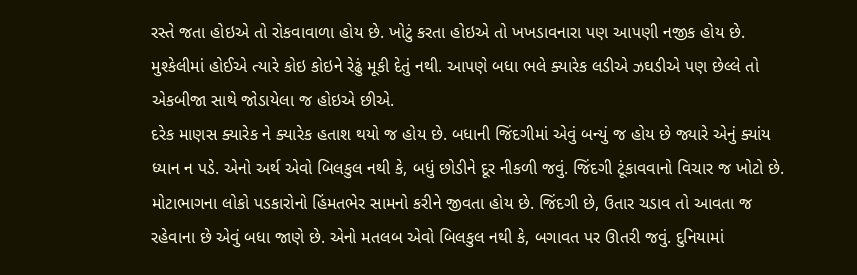રસ્તે જતા હોઇએ તો રોકવાવાળા હોય છે. ખોટું કરતા હોઇએ તો ખખડાવનારા પણ આપણી નજીક હોય છે. મુશ્કેલીમાં હોઈએ ત્યારે કોઇ કોઇને રેઢું મૂકી દેતું નથી. આપણે બધા ભલે ક્યારેક લડીએ ઝઘડીએ પણ છેલ્લે તો એકબીજા સાથે જોડાયેલા જ હોઇએ છીએ.
દરેક માણસ ક્યારેક ને ક્યારેક હતાશ થયો જ હોય છે. બધાની જિંદગીમાં એવું બન્યું જ હોય છે જ્યારે એનું ક્યાંય ધ્યાન ન પડે. એનો અર્થ એવો બિલકુલ નથી કે, બધું છોડીને દૂર નીકળી જવું. જિંદગી ટૂંકાવવાનો વિચાર જ ખોટો છે. મોટાભાગના લોકો પડકારોનો હિંમતભેર સામનો કરીને જીવતા હોય છે. જિંદગી છે, ઉતાર ચડાવ તો આવતા જ રહેવાના છે એવું બધા જાણે છે. એનો મતલબ એવો બિલકુલ નથી કે, બગાવત પર ઊતરી જવું. દુનિયામાં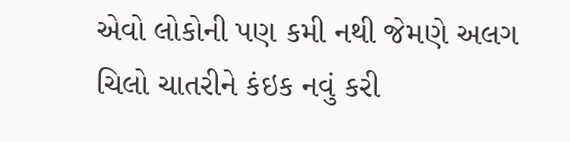એવો લોકોની પણ કમી નથી જેમણે અલગ ચિલો ચાતરીને કંઇક નવું કરી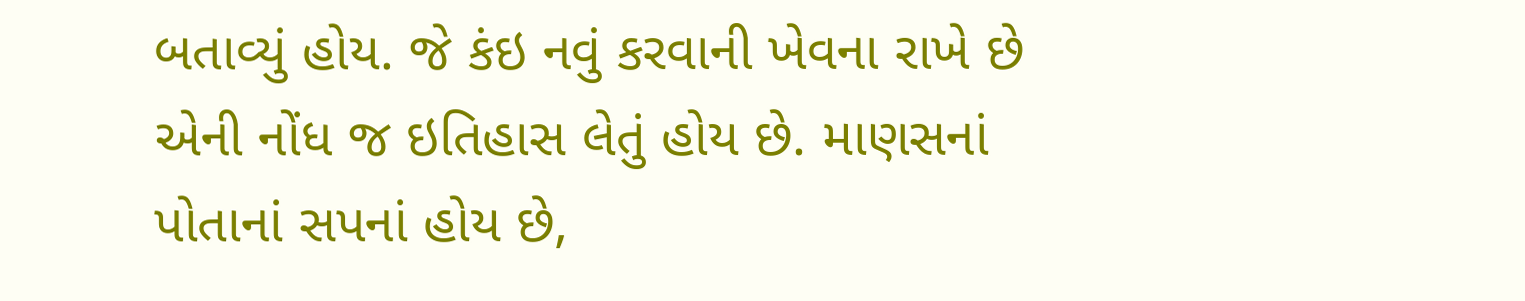બતાવ્યું હોય. જે કંઇ નવું કરવાની ખેવના રાખે છે એની નોંધ જ ઇતિહાસ લેતું હોય છે. માણસનાં પોતાનાં સપનાં હોય છે,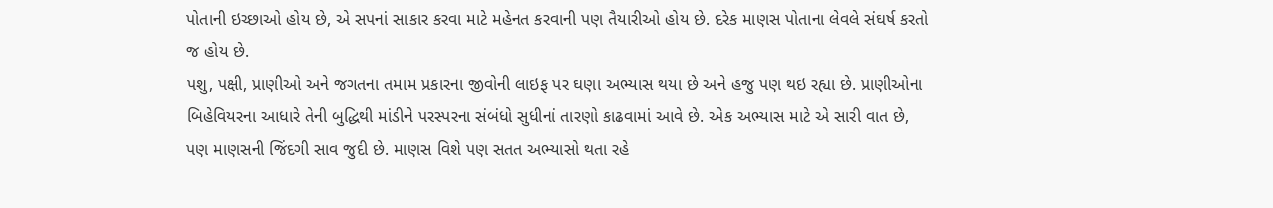પોતાની ઇચ્છાઓ હોય છે, એ સપનાં સાકાર કરવા માટે મહેનત કરવાની પણ તૈયારીઓ હોય છે. દરેક માણસ પોતાના લેવલે સંઘર્ષ કરતો જ હોય છે.
પશુ, પક્ષી, પ્રાણીઓ અને જગતના તમામ પ્રકારના જીવોની લાઇફ પર ઘણા અભ્યાસ થયા છે અને હજુ પણ થઇ રહ્યા છે. પ્રાણીઓના બિહેવિયરના આધારે તેની બુદ્ધિથી માંડીને પરસ્પરના સંબંધો સુધીનાં તારણો કાઢવામાં આવે છે. એક અભ્યાસ માટે એ સારી વાત છે, પણ માણસની જિંદગી સાવ જુદી છે. માણસ વિશે પણ સતત અભ્યાસો થતા રહે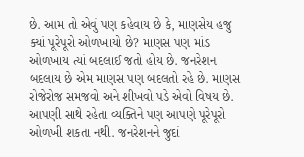છે. આમ તો એવું પણ કહેવાય છે કે, માણસેય હજુ ક્યાં પૂરેપૂરો ઓળખાયો છે? માણસ પણ માંડ ઓળખાય ત્યાં બદલાઈ જતો હોય છે. જનરેશન બદલાય છે એમ માણસ પણ બદલતો રહે છે. માણસ રોજેરોજ સમજવો અને શીખવો પડે એવો વિષય છે. આપણી સાથે રહેતા વ્યક્તિને પણ આપણે પૂરેપૂરો ઓળખી શકતા નથી. જનરેશનને જુદાં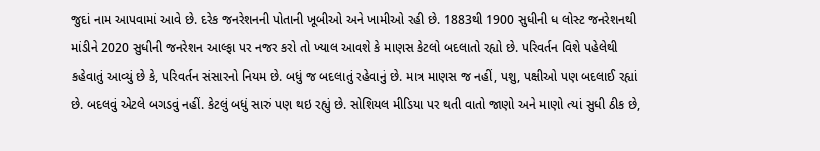જુદાં નામ આપવામાં આવે છે. દરેક જનરેશનની પોતાની ખૂબીઓ અને ખામીઓ રહી છે. 1883થી 1900 સુધીની ધ લોસ્ટ જનરેશનથી માંડીને 2020 સુધીની જનરેશન આલ્ફા પર નજર કરો તો ખ્યાલ આવશે કે માણસ કેટલો બદલાતો રહ્યો છે. પરિવર્તન વિશે પહેલેથી કહેવાતું આવ્યું છે કે, પરિવર્તન સંસારનો નિયમ છે. બધું જ બદલાતું રહેવાનું છે. માત્ર માણસ જ નહીં, પશુ, પક્ષીઓ પણ બદલાઈ રહ્યાં છે. બદલવું એટલે બગડવું નહીં. કેટલું બધું સારું પણ થઇ રહ્યું છે. સોશિયલ મીડિયા પર થતી વાતો જાણો અને માણો ત્યાં સુધી ઠીક છે,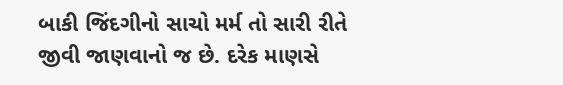બાકી જિંદગીનો સાચો મર્મ તો સારી રીતે જીવી જાણવાનો જ છે. દરેક માણસે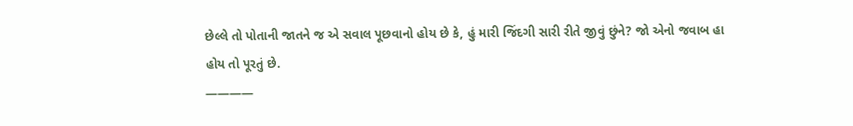છેલ્લે તો પોતાની જાતને જ એ સવાલ પૂછવાનો હોય છે કે, હું મારી જિંદગી સારી રીતે જીવું છુંને? જો એનો જવાબ હા હોય તો પૂરતું છે.
————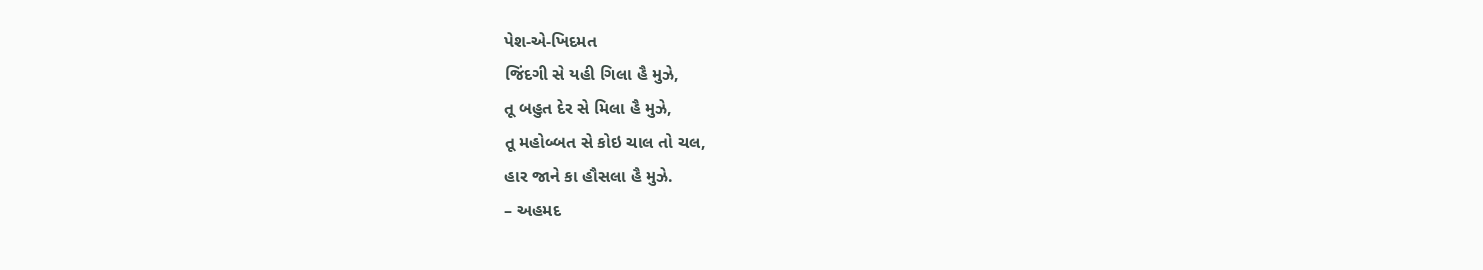પેશ-એ-ખિદમત
જિંદગી સે યહી ગિલા હૈ મુઝે,
તૂ બહુત દેર સે મિલા હૈ મુઝે,
તૂ મહોબ્બત સે કોઇ ચાલ તો ચલ,
હાર જાને કા હૌસલા હૈ મુઝે.
– અહમદ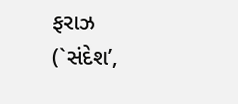ફરાઝ
(`સંદેશ’,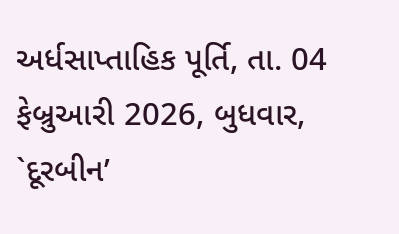અર્ધસાપ્તાહિક પૂર્તિ, તા. 04 ફેબ્રુઆરી 2026, બુધવાર, `દૂરબીન’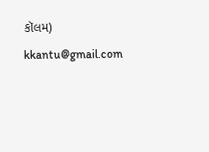કૉલમ)
kkantu@gmail.com